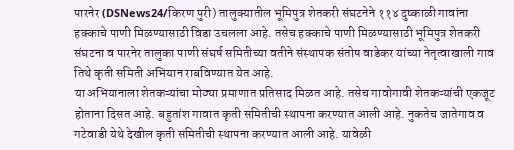पारनेर (DSNews24/किरण पुरी) तालुक्यातील भूमिपुत्र शेतकरी संघटनेने ११४ दुष्काळी गावांना हक्काचे पाणी मिळण्यासाठी विडा उचलला आहे. तसेच हक्काचे पाणी मिळण्यासाठी भूमिपुत्र शेतकरी संघटना व पारनेर तालुका पाणी संघर्ष समितीच्या वतीने संस्थापक संतोष वाडेकर यांच्या नेतृत्वाखाली गाव तिथे कृती समिती अभियान राबविण्यात येत आहे.
या अभियानाला शेतकऱ्यांचा मोठ्या प्रमाणात प्रतिसाद मिळत आहे. तसेच गावोगावी शेतकऱ्यांची एकजूट होताना दिसत आहे. बहुतांश गावात कृती समितीची स्थापना करण्यात आली आहे. नुकतेच जातेगाव व गटेवाडी येथे देखील कृती समितीची स्थापना करण्यात आली आहे. यावेळी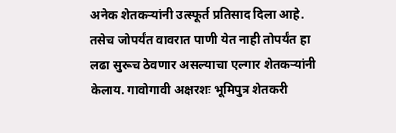अनेक शेतकऱ्यांनी उत्स्फूर्त प्रतिसाद दिला आहे. तसेच जोपर्यंत वावरात पाणी येत नाही तोपर्यंत हा लढा सुरूच ठेवणार असल्याचा एल्गार शेतकऱ्यांनी केलाय. गावोगावी अक्षरशः भूमिपुत्र शेतकरी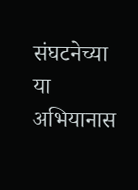संघटनेच्या या अभियानास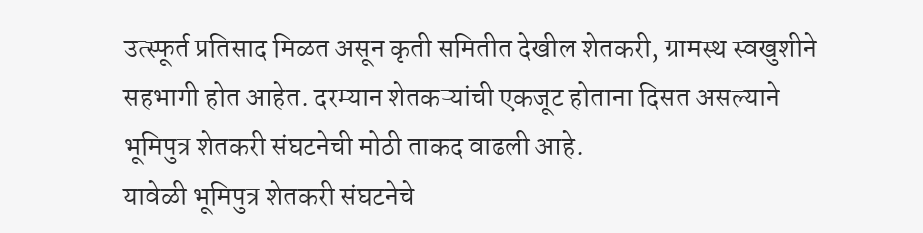उत्स्फूर्त प्रतिसाद मिळत असून कृती समितीत देखील शेतकरी, ग्रामस्थ स्वखुशीने सहभागी होत आहेत. दरम्यान शेतकऱ्यांची एकजूट होताना दिसत असल्याने भूमिपुत्र शेतकरी संघटनेची मोठी ताकद वाढली आहे.
यावेळी भूमिपुत्र शेतकरी संघटनेचे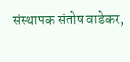संस्थापक संतोष वाडेकर,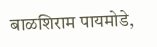बाळशिराम पायमोडे,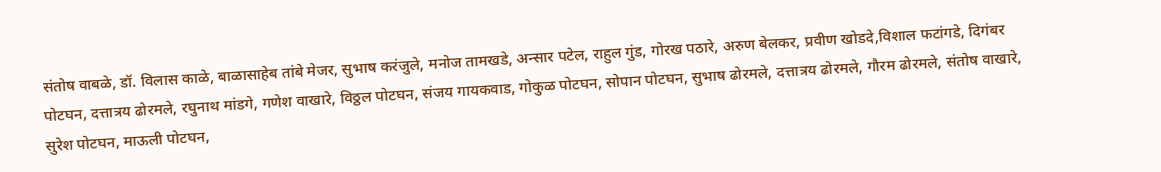संतोष वाबळे, डॉ. विलास काळे, बाळासाहेब तांबे मेजर, सुभाष करंजुले, मनोज तामखडे, अन्सार पटेल, राहुल गुंड, गोरख पठारे, अरुण बेलकर, प्रवीण खोडदे,विशाल फटांगडे, दिगंबर पोटघन, दत्तात्रय ढोरमले, रघुनाथ मांडगे, गणेश वाखारे, विठ्ठल पोटघन, संजय गायकवाड, गोकुळ पोटघन, सोपान पोटघन, सुभाष ढोरमले, दत्तात्रय ढोरमले, गौरम ढोरमले, संतोष वाखारे, सुरेश पोटघन, माऊली पोटघन,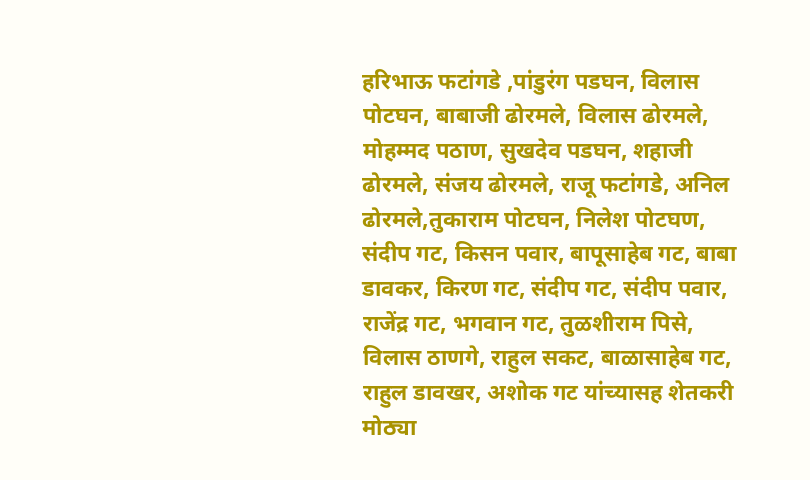हरिभाऊ फटांगडे ,पांडुरंग पडघन, विलास पोटघन, बाबाजी ढोरमले, विलास ढोरमले, मोहम्मद पठाण, सुखदेव पडघन, शहाजी ढोरमले, संजय ढोरमले, राजू फटांगडे, अनिल ढोरमले,तुकाराम पोटघन, निलेश पोटघण, संदीप गट, किसन पवार, बापूसाहेब गट, बाबा डावकर, किरण गट, संदीप गट, संदीप पवार, राजेंद्र गट, भगवान गट, तुळशीराम पिसे, विलास ठाणगे, राहुल सकट, बाळासाहेब गट, राहुल डावखर, अशोक गट यांच्यासह शेतकरी मोठ्या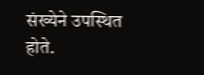संख्येने उपस्थित होते.